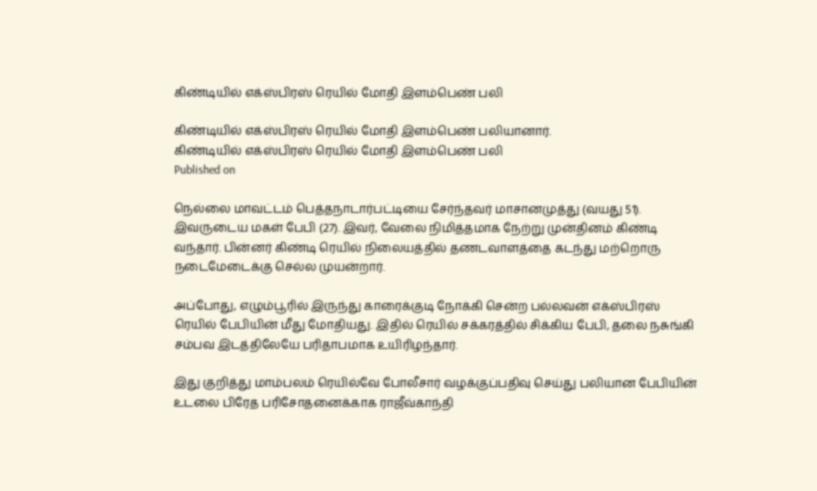கிண்டியில் எக்ஸ்பிரஸ் ரெயில் மோதி இளம்பெண் பலி

கிண்டியில் எக்ஸ்பிரஸ் ரெயில் மோதி இளம்பெண் பலியானார்.
கிண்டியில் எக்ஸ்பிரஸ் ரெயில் மோதி இளம்பெண் பலி
Published on

நெல்லை மாவட்டம் பெத்தநாடார்பட்டியை சேர்ந்தவர் மாசானமுத்து (வயது 51). இவருடைய மகள் பேபி (27). இவர், வேலை நிமித்தமாக நேற்று முன்தினம் கிண்டி வந்தார். பின்னர் கிண்டி ரெயில் நிலையத்தில் தணடவாளத்தை கடந்து மற்றொரு நடைமேடைக்கு செல்ல முயன்றார்.

அப்போது, எழும்பூரில் இருந்து காரைக்குடி நோக்கி சென்ற பல்லவன் எக்ஸ்பிரஸ் ரெயில் பேபியின் மீது மோதியது. இதில் ரெயில் சக்கரத்தில் சிக்கிய பேபி, தலை நசுங்கி சம்பவ இடத்திலேயே பரிதாபமாக உயிரிழந்தார்.

இது குறித்து மாம்பலம் ரெயில்வே போலீசார் வழக்குப்பதிவு செய்து பலியான பேபியின் உடலை பிரேத பரிசோதனைக்காக ராஜீவ்காந்தி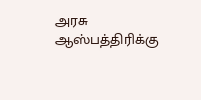அரசு ஆஸ்பத்திரிக்கு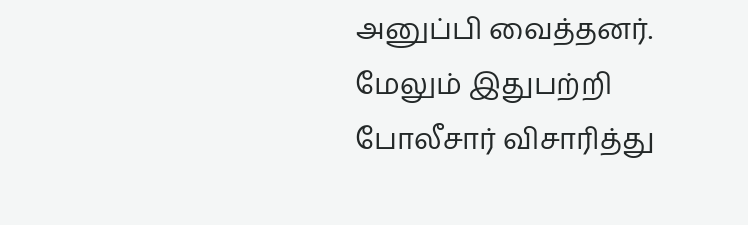அனுப்பி வைத்தனர். மேலும் இதுபற்றி போலீசார் விசாரித்து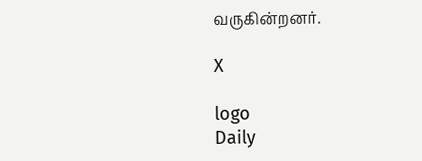வருகின்றனர்.

X

logo
Daily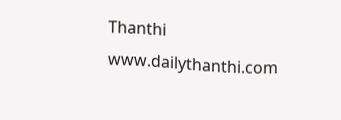Thanthi
www.dailythanthi.com